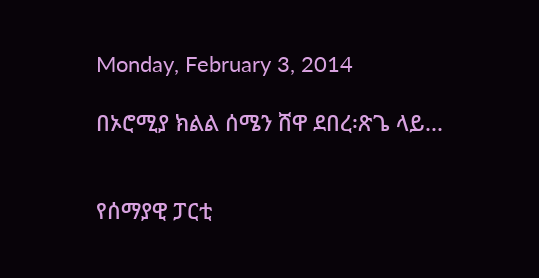Monday, February 3, 2014

በኦሮሚያ ክልል ሰሜን ሸዋ ደበረ፡ጽጌ ላይ...


የሰማያዊ ፓርቲ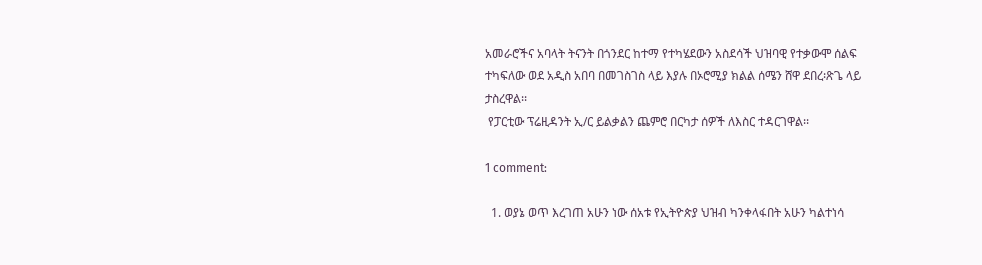አመራሮችና አባላት ትናንት በጎንደር ከተማ የተካሄደውን አስደሳች ህዝባዊ የተቃውሞ ሰልፍ ተካፍለው ወደ አዲስ አበባ በመገስገስ ላይ እያሉ በኦሮሚያ ክልል ሰሜን ሸዋ ደበረ፡ጽጌ ላይ ታስረዋል፡፡
 የፓርቲው ፕሬዚዳንት ኢ/ር ይልቃልን ጨምሮ በርካታ ሰዎች ለእስር ተዳርገዋል፡፡

1 comment:

  1. ወያኔ ወጥ እረገጠ አሁን ነው ሰአቱ የኢትዮጵያ ህዝብ ካንቀላፋበት አሁን ካልተነሳ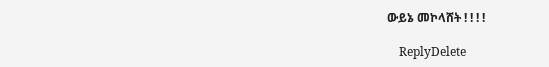ውይኔ መኮላሸት ! ! ! !

    ReplyDelete